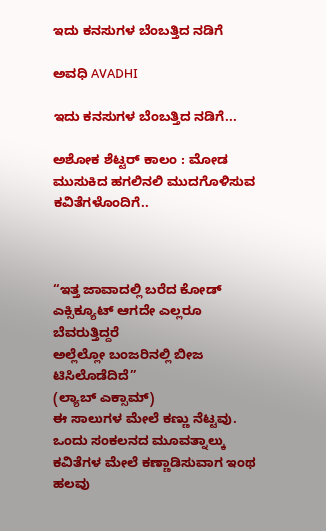ಇದು ಕನಸುಗಳ ಬೆಂಬತ್ತಿದ ನಡಿಗೆ‍

ಅವಧಿ AVADHI

ಇದು ಕನಸುಗಳ ಬೆಂಬತ್ತಿದ ನಡಿಗೆ...

ಅಶೋಕ ಶೆಟ್ಟರ್ ಕಾಲಂ : ಮೋಡ ಮುಸುಕಿದ ಹಗಲಿನಲಿ ಮುದಗೊಳಿಸುವ ಕವಿತೆಗಳೊಂದಿಗೆ..



“ಇತ್ತ ಜಾವಾದಲ್ಲಿ ಬರೆದ ಕೋಡ್
ಎಕ್ಸಿಕ್ಯೂಟ್ ಆಗದೇ ಎಲ್ಲರೂ ಬೆವರುತ್ತಿದ್ದರೆ
ಅಲ್ಲೆಲ್ಲೋ ಬಂಜರಿನಲ್ಲಿ ಬೀಜ
ಟಿಸಿಲೊಡೆದಿದೆ”
(ಲ್ಯಾಬ್ ಎಕ್ಸಾಮ್)
ಈ ಸಾಲುಗಳ ಮೇಲೆ ಕಣ್ಣು ನೆಟ್ಟವು. ಒಂದು ಸಂಕಲನದ ಮೂವತ್ನಾಲ್ಕು ಕವಿತೆಗಳ ಮೇಲೆ ಕಣ್ಣಾಡಿಸುವಾಗ ಇಂಥ ಹಲವು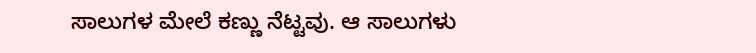ಸಾಲುಗಳ ಮೇಲೆ ಕಣ್ಣು ನೆಟ್ಟವು. ಆ ಸಾಲುಗಳು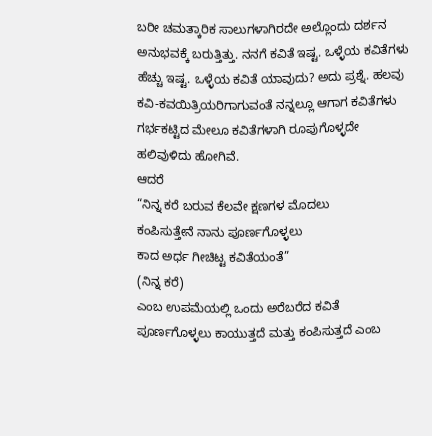ಬರೀ ಚಮತ್ಕಾರಿಕ ಸಾಲುಗಳಾಗಿರದೇ ಅಲ್ಲೊಂದು ದರ್ಶನ ಅನುಭವಕ್ಕೆ ಬರುತ್ತಿತ್ತು. ನನಗೆ ಕವಿತೆ ಇಷ್ಟ. ಒಳ್ಳೆಯ ಕವಿತೆಗಳು ಹೆಚ್ಚು ಇಷ್ಟ. ಒಳ್ಳೆಯ ಕವಿತೆ ಯಾವುದು? ಅದು ಪ್ರಶ್ನೆ. ಹಲವು ಕವಿ-ಕವಯಿತ್ರಿಯರಿಗಾಗುವಂತೆ ನನ್ನಲ್ಲೂ ಆಗಾಗ ಕವಿತೆಗಳು ಗರ್ಭಕಟ್ಟಿದ ಮೇಲೂ ಕವಿತೆಗಳಾಗಿ ರೂಪುಗೊಳ್ಳದೇ ಹಲಿವುಳಿದು ಹೋಗಿವೆ.
ಆದರೆ
“ನಿನ್ನ ಕರೆ ಬರುವ ಕೆಲವೇ ಕ್ಷಣಗಳ ಮೊದಲು
ಕಂಪಿಸುತ್ತೇನೆ ನಾನು ಪೂರ್ಣಗೊಳ್ಳಲು
ಕಾದ ಅರ್ಧ ಗೀಚಿಟ್ಟ ಕವಿತೆಯಂತೆ”
(ನಿನ್ನ ಕರೆ)
ಎಂಬ ಉಪಮೆಯಲ್ಲಿ ಒಂದು ಅರೆಬರೆದ ಕವಿತೆ ಪೂರ್ಣಗೊಳ್ಳಲು ಕಾಯುತ್ತದೆ ಮತ್ತು ಕಂಪಿಸುತ್ತದೆ ಎಂಬ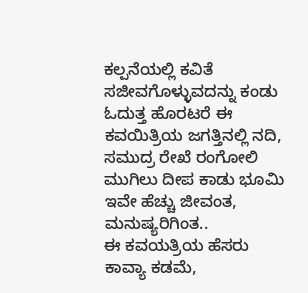ಕಲ್ಪನೆಯಲ್ಲಿ ಕವಿತೆ ಸಜೀವಗೊಳ್ಳುವದನ್ನು ಕಂಡು ಓದುತ್ತ ಹೊರಟರೆ ಈ ಕವಯಿತ್ರಿಯ ಜಗತ್ತಿನಲ್ಲಿ ನದಿ, ಸಮುದ್ರ ರೇಖೆ ರಂಗೋಲಿ ಮುಗಿಲು ದೀಪ ಕಾಡು ಭೂಮಿ ಇವೇ ಹೆಚ್ಚು ಜೀವಂತ, ಮನುಷ್ಯರಿಗಿಂತ..
ಈ ಕವಯತ್ರಿಯ ಹೆಸರು ಕಾವ್ಯಾ ಕಡಮೆ,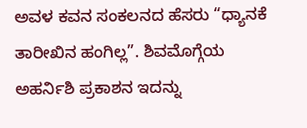ಅವಳ ಕವನ ಸಂಕಲನದ ಹೆಸರು “ಧ್ಯಾನಕೆ ತಾರೀಖಿನ ಹಂಗಿಲ್ಲ”. ಶಿವಮೊಗ್ಗೆಯ ಅಹರ್ನಿಶಿ ಪ್ರಕಾಶನ ಇದನ್ನು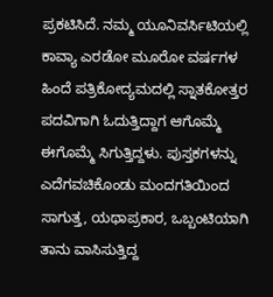ಪ್ರಕಟಿಸಿದೆ. ನಮ್ಮ ಯೂನಿವರ್ಸಿಟಿಯಲ್ಲಿ ಕಾವ್ಯಾ ಎರಡೋ ಮೂರೋ ವರ್ಷಗಳ ಹಿಂದೆ ಪತ್ರಿಕೋದ್ಯಮದಲ್ಲಿ ಸ್ನಾತಕೋತ್ತರ ಪದವಿಗಾಗಿ ಓದುತ್ತಿದ್ದಾಗ ಆಗೊಮ್ಮೆ ಈಗೊಮ್ಮೆ ಸಿಗುತ್ತಿದ್ದಳು. ಪುಸ್ತಕಗಳನ್ನು ಎದೆಗವಚಿಕೊಂಡು ಮಂದಗತಿಯಿಂದ ಸಾಗುತ್ತ, ಯಥಾಪ್ರಕಾರ, ಒಬ್ಬಂಟಿಯಾಗಿ ತಾನು ವಾಸಿಸುತ್ತಿದ್ದ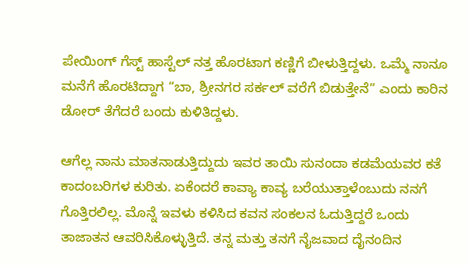ಪೇಯಿಂಗ್ ಗೆಸ್ಟ್ ಹಾಸ್ಟೆಲ್ ನತ್ತ ಹೊರಟಾಗ ಕಣ್ಣಿಗೆ ಬೀಳುತ್ತಿದ್ದಳು. ಒಮ್ಮೆ ನಾನೂ ಮನೆಗೆ ಹೊರಟಿದ್ದಾಗ “ಬಾ, ಶ್ರೀನಗರ ಸರ್ಕಲ್ ವರೆಗೆ ಬಿಡುತ್ತೇನೆ” ಎಂದು ಕಾರಿನ ಡೋರ್ ತೆಗೆದರೆ ಬಂದು ಕುಳಿತಿದ್ದಳು.

ಆಗೆಲ್ಲ ನಾನು ಮಾತನಾಡುತ್ತಿದ್ದುದು ಇವರ ತಾಯಿ ಸುನಂದಾ ಕಡಮೆಯವರ ಕತೆ ಕಾದಂಬರಿಗಳ ಕುರಿತು. ಏಕೆಂದರೆ ಕಾವ್ಯಾ ಕಾವ್ಯ ಬರೆಯುತ್ತಾಳೆಂಬುದು ನನಗೆ ಗೊತ್ತಿರಲಿಲ್ಲ. ಮೊನ್ನೆ ಇವಳು ಕಳಿಸಿದ ಕವನ ಸಂಕಲನ ಓದುತ್ತಿದ್ದರೆ ಒಂದು ತಾಜಾತನ ಆವರಿಸಿಕೊಳ್ಳುತ್ತಿದೆ. ತನ್ನ ಮತ್ತು ತನಗೆ ನೈಜವಾದ ದೈನಂದಿನ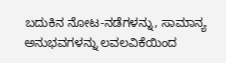ಬದುಕಿನ ನೋಟ-ನಡೆಗಳನ್ನು, ಸಾಮಾನ್ಯ ಅನುಭವಗಳನ್ನು ಲವಲವಿಕೆಯಿಂದ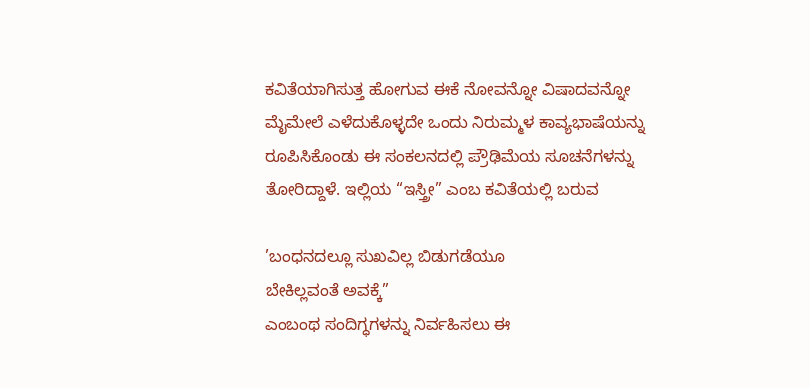ಕವಿತೆಯಾಗಿಸುತ್ತ ಹೋಗುವ ಈಕೆ ನೋವನ್ನೋ ವಿಷಾದವನ್ನೋ ಮೈಮೇಲೆ ಎಳೆದುಕೊಳ್ಳದೇ ಒಂದು ನಿರುಮ್ಮಳ ಕಾವ್ಯಭಾಷೆಯನ್ನು ರೂಪಿಸಿಕೊಂಡು ಈ ಸಂಕಲನದಲ್ಲಿ ಪ್ರೌಢಿಮೆಯ ಸೂಚನೆಗಳನ್ನು ತೋರಿದ್ದಾಳೆ. ಇಲ್ಲಿಯ “ಇಸ್ತ್ರೀ” ಎಂಬ ಕವಿತೆಯಲ್ಲಿ ಬರುವ

’ಬಂಧನದಲ್ಲೂ ಸುಖವಿಲ್ಲ ಬಿಡುಗಡೆಯೂ
ಬೇಕಿಲ್ಲವಂತೆ ಅವಕ್ಕೆ”
ಎಂಬಂಥ ಸಂದಿಗ್ಧಗಳನ್ನು ನಿರ್ವಹಿಸಲು ಈ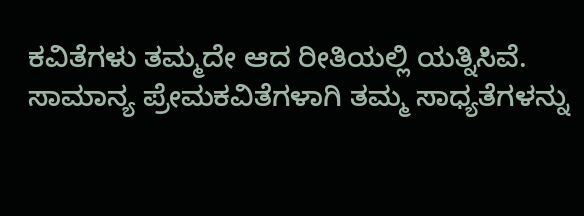ಕವಿತೆಗಳು ತಮ್ಮದೇ ಆದ ರೀತಿಯಲ್ಲಿ ಯತ್ನಿಸಿವೆ. ಸಾಮಾನ್ಯ ಪ್ರೇಮಕವಿತೆಗಳಾಗಿ ತಮ್ಮ ಸಾಧ್ಯತೆಗಳನ್ನು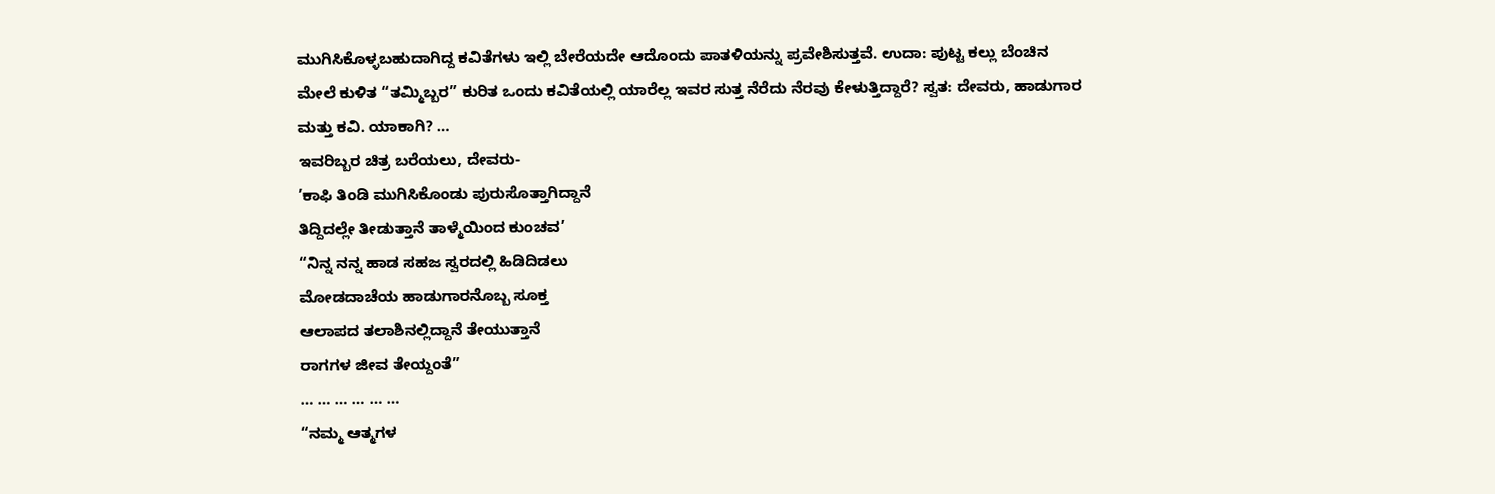ಮುಗಿಸಿಕೊಳ್ಳಬಹುದಾಗಿದ್ದ ಕವಿತೆಗಳು ಇಲ್ಲಿ ಬೇರೆಯದೇ ಆದೊಂದು ಪಾತಳಿಯನ್ನು ಪ್ರವೇಶಿಸುತ್ತವೆ. ಉದಾ: ಪುಟ್ಟ ಕಲ್ಲು ಬೆಂಚಿನ ಮೇಲೆ ಕುಳಿತ “ತಮ್ಮಿಬ್ಬರ” ಕುರಿತ ಒಂದು ಕವಿತೆಯಲ್ಲಿ ಯಾರೆಲ್ಲ ಇವರ ಸುತ್ತ ನೆರೆದು ನೆರವು ಕೇಳುತ್ತಿದ್ದಾರೆ? ಸ್ವತ: ದೇವರು, ಹಾಡುಗಾರ ಮತ್ತು ಕವಿ. ಯಾಕಾಗಿ? …
ಇವರಿಬ್ಬರ ಚಿತ್ರ ಬರೆಯಲು, ದೇವರು-
’ಕಾಫಿ ತಿಂಡಿ ಮುಗಿಸಿಕೊಂಡು ಪುರುಸೊತ್ತಾಗಿದ್ದಾನೆ
ತಿದ್ದಿದಲ್ಲೇ ತೀಡುತ್ತಾನೆ ತಾಳ್ಮೆಯಿಂದ ಕುಂಚವ’
“ನಿನ್ನ ನನ್ನ ಹಾಡ ಸಹಜ ಸ್ವರದಲ್ಲಿ ಹಿಡಿದಿಡಲು
ಮೋಡದಾಚೆಯ ಹಾಡುಗಾರನೊಬ್ಬ ಸೂಕ್ತ
ಆಲಾಪದ ತಲಾಶಿನಲ್ಲಿದ್ದಾನೆ ತೇಯುತ್ತಾನೆ
ರಾಗಗಳ ಜೀವ ತೇಯ್ದಂತೆ”
… … … … … …
“ನಮ್ಮ ಆತ್ಮಗಳ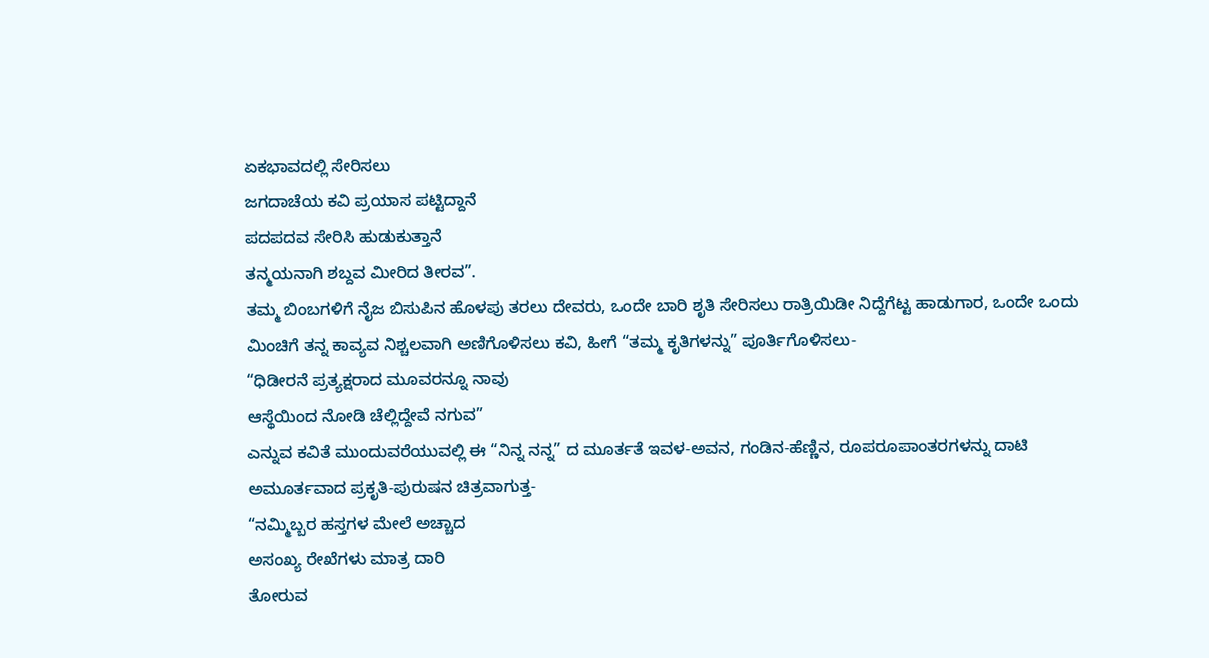ಏಕಭಾವದಲ್ಲಿ ಸೇರಿಸಲು
ಜಗದಾಚೆಯ ಕವಿ ಪ್ರಯಾಸ ಪಟ್ಟಿದ್ದಾನೆ
ಪದಪದವ ಸೇರಿಸಿ ಹುಡುಕುತ್ತಾನೆ
ತನ್ಮಯನಾಗಿ ಶಬ್ದವ ಮೀರಿದ ತೀರವ”.
ತಮ್ಮ ಬಿಂಬಗಳಿಗೆ ನೈಜ ಬಿಸುಪಿನ ಹೊಳಪು ತರಲು ದೇವರು, ಒಂದೇ ಬಾರಿ ಶೃತಿ ಸೇರಿಸಲು ರಾತ್ರಿಯಿಡೀ ನಿದ್ದೆಗೆಟ್ಟ ಹಾಡುಗಾರ, ಒಂದೇ ಒಂದು ಮಿಂಚಿಗೆ ತನ್ನ ಕಾವ್ಯವ ನಿಶ್ಚಲವಾಗಿ ಅಣಿಗೊಳಿಸಲು ಕವಿ, ಹೀಗೆ “ತಮ್ಮ ಕೃತಿಗಳನ್ನು” ಪೂರ್ತಿಗೊಳಿಸಲು-
“ಧಿಡೀರನೆ ಪ್ರತ್ಯಕ್ಷರಾದ ಮೂವರನ್ನೂ ನಾವು
ಆಸ್ಥೆಯಿಂದ ನೋಡಿ ಚೆಲ್ಲಿದ್ದೇವೆ ನಗುವ”
ಎನ್ನುವ ಕವಿತೆ ಮುಂದುವರೆಯುವಲ್ಲಿ ಈ “ನಿನ್ನ ನನ್ನ” ದ ಮೂರ್ತತೆ ಇವಳ-ಅವನ, ಗಂಡಿನ-ಹೆಣ್ಣಿನ, ರೂಪರೂಪಾಂತರಗಳನ್ನು ದಾಟಿ ಅಮೂರ್ತವಾದ ಪ್ರಕೃತಿ-ಪುರುಷನ ಚಿತ್ರವಾಗುತ್ತ-
“ನಮ್ಮಿಬ್ಬರ ಹಸ್ತಗಳ ಮೇಲೆ ಅಚ್ಚಾದ
ಅಸಂಖ್ಯ ರೇಖೆಗಳು ಮಾತ್ರ ದಾರಿ
ತೋರುವ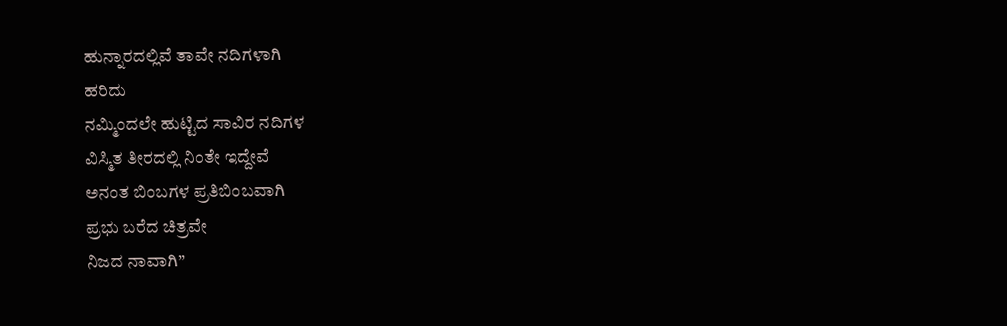ಹುನ್ನಾರದಲ್ಲಿವೆ ತಾವೇ ನದಿಗಳಾಗಿ
ಹರಿದು
ನಮ್ಮಿಂದಲೇ ಹುಟ್ಟಿದ ಸಾವಿರ ನದಿಗಳ
ವಿಸ್ಮಿತ ತೀರದಲ್ಲಿ ನಿಂತೇ ಇದ್ದೇವೆ
ಅನಂತ ಬಿಂಬಗಳ ಪ್ರತಿಬಿಂಬವಾಗಿ
ಪ್ರಭು ಬರೆದ ಚಿತ್ರವೇ
ನಿಜದ ನಾವಾಗಿ”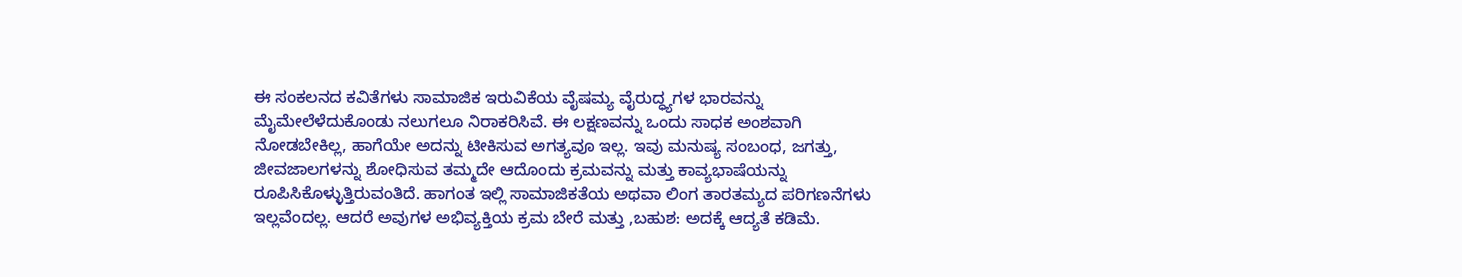ಈ ಸಂಕಲನದ ಕವಿತೆಗಳು ಸಾಮಾಜಿಕ ಇರುವಿಕೆಯ ವೈಷಮ್ಯ ವೈರುದ್ಧ್ಯಗಳ ಭಾರವನ್ನು ಮೈಮೇಲೆಳೆದುಕೊಂಡು ನಲುಗಲೂ ನಿರಾಕರಿಸಿವೆ. ಈ ಲಕ್ಷಣವನ್ನು ಒಂದು ಸಾಧಕ ಅಂಶವಾಗಿ ನೋಡಬೇಕಿಲ್ಲ, ಹಾಗೆಯೇ ಅದನ್ನು ಟೀಕಿಸುವ ಅಗತ್ಯವೂ ಇಲ್ಲ. ಇವು ಮನುಷ್ಯ ಸಂಬಂಧ, ಜಗತ್ತು, ಜೀವಜಾಲಗಳನ್ನು ಶೋಧಿಸುವ ತಮ್ಮದೇ ಆದೊಂದು ಕ್ರಮವನ್ನು ಮತ್ತು ಕಾವ್ಯಭಾಷೆಯನ್ನು ರೂಪಿಸಿಕೊಳ್ಳುತ್ತಿರುವಂತಿದೆ. ಹಾಗಂತ ಇಲ್ಲಿ ಸಾಮಾಜಿಕತೆಯ ಅಥವಾ ಲಿಂಗ ತಾರತಮ್ಯದ ಪರಿಗಣನೆಗಳು ಇಲ್ಲವೆಂದಲ್ಲ. ಆದರೆ ಅವುಗಳ ಅಭಿವ್ಯಕ್ತಿಯ ಕ್ರಮ ಬೇರೆ ಮತ್ತು ,ಬಹುಶ: ಅದಕ್ಕೆ ಆದ್ಯತೆ ಕಡಿಮೆ.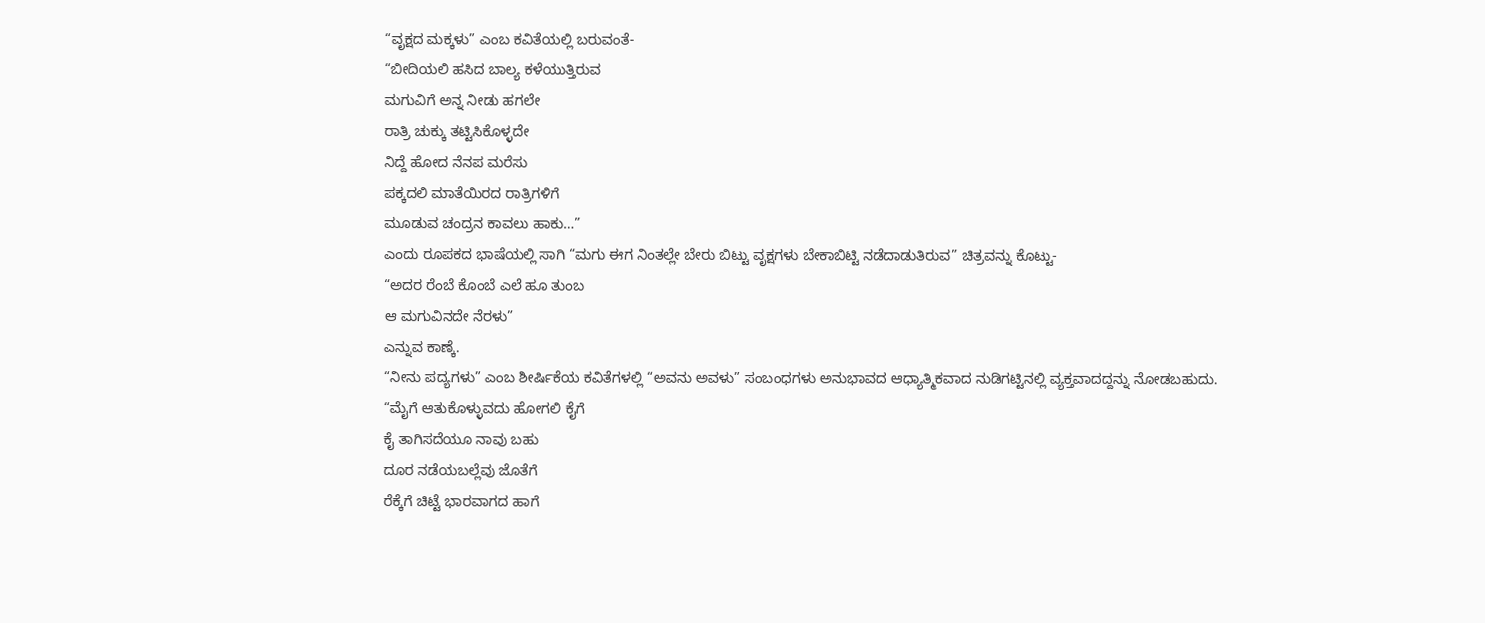“ವೃಕ್ಷದ ಮಕ್ಕಳು” ಎಂಬ ಕವಿತೆಯಲ್ಲಿ ಬರುವಂತೆ-
“ಬೀದಿಯಲಿ ಹಸಿದ ಬಾಲ್ಯ ಕಳೆಯುತ್ತಿರುವ
ಮಗುವಿಗೆ ಅನ್ನ ನೀಡು ಹಗಲೇ
ರಾತ್ರಿ ಚುಕ್ಕು ತಟ್ಟಿಸಿಕೊಳ್ಳದೇ
ನಿದ್ದೆ ಹೋದ ನೆನಪ ಮರೆಸು
ಪಕ್ಕದಲಿ ಮಾತೆಯಿರದ ರಾತ್ರಿಗಳಿಗೆ
ಮೂಡುವ ಚಂದ್ರನ ಕಾವಲು ಹಾಕು…”
ಎಂದು ರೂಪಕದ ಭಾಷೆಯಲ್ಲಿ ಸಾಗಿ “ಮಗು ಈಗ ನಿಂತಲ್ಲೇ ಬೇರು ಬಿಟ್ಟು ವೃಕ್ಷಗಳು ಬೇಕಾಬಿಟ್ಟಿ ನಡೆದಾಡುತಿರುವ” ಚಿತ್ರವನ್ನು ಕೊಟ್ಟು-
“ಅದರ ರೆಂಬೆ ಕೊಂಬೆ ಎಲೆ ಹೂ ತುಂಬ
ಆ ಮಗುವಿನದೇ ನೆರಳು”
ಎನ್ನುವ ಕಾಣ್ಕೆ.
“ನೀನು ಪದ್ಯಗಳು” ಎಂಬ ಶೀರ್ಷಿಕೆಯ ಕವಿತೆಗಳಲ್ಲಿ “ಅವನು ಅವಳು” ಸಂಬಂಧಗಳು ಅನುಭಾವದ ಆಧ್ಯಾತ್ಮಿಕವಾದ ನುಡಿಗಟ್ಟಿನಲ್ಲಿ ವ್ಯಕ್ತವಾದದ್ದನ್ನು ನೋಡಬಹುದು.
“ಮೈಗೆ ಆತುಕೊಳ್ಳುವದು ಹೋಗಲಿ ಕೈಗೆ
ಕೈ ತಾಗಿಸದೆಯೂ ನಾವು ಬಹು
ದೂರ ನಡೆಯಬಲ್ಲೆವು ಜೊತೆಗೆ
ರೆಕ್ಕೆಗೆ ಚಿಟ್ಟೆ ಭಾರವಾಗದ ಹಾಗೆ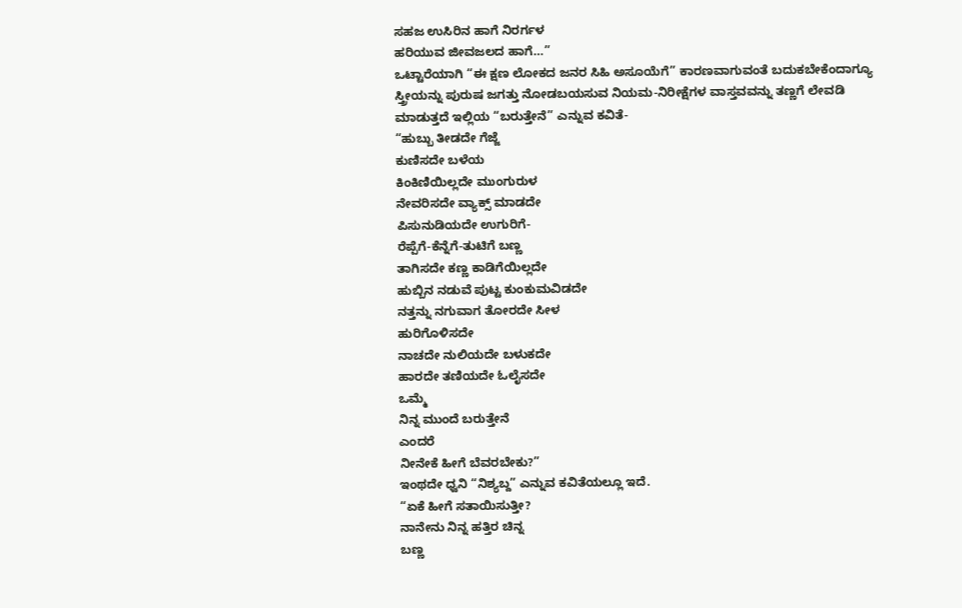ಸಹಜ ಉಸಿರಿನ ಹಾಗೆ ನಿರರ್ಗಳ
ಹರಿಯುವ ಜೀವಜಲದ ಹಾಗೆ…”
ಒಟ್ಟಾರೆಯಾಗಿ “ಈ ಕ್ಷಣ ಲೋಕದ ಜನರ ಸಿಹಿ ಅಸೂಯೆಗೆ” ಕಾರಣವಾಗುವಂತೆ ಬದುಕಬೇಕೆಂದಾಗ್ಯೂ
ಸ್ತ್ರೀಯನ್ನು ಪುರುಷ ಜಗತ್ತು ನೋಡಬಯಸುವ ನಿಯಮ-ನಿರೀಕ್ಷೆಗಳ ವಾಸ್ತವವನ್ನು ತಣ್ಣಗೆ ಲೇವಡಿ ಮಾಡುತ್ತದೆ ಇಲ್ಲಿಯ “ಬರುತ್ತೇನೆ” ಎನ್ನುವ ಕವಿತೆ-
“ಹುಬ್ಬು ತೀಡದೇ ಗೆಜ್ಜೆ
ಕುಣಿಸದೇ ಬಳೆಯ
ಕಿಂಕಿಣಿಯಿಲ್ಲದೇ ಮುಂಗುರುಳ
ನೇವರಿಸದೇ ವ್ಯಾಕ್ಸ್ ಮಾಡದೇ
ಪಿಸುನುಡಿಯದೇ ಉಗುರಿಗೆ-
ರೆಪ್ಪೆಗೆ-ಕೆನ್ನೆಗೆ-ತುಟಿಗೆ ಬಣ್ಣ
ತಾಗಿಸದೇ ಕಣ್ಣ ಕಾಡಿಗೆಯಿಲ್ಲದೇ
ಹುಬ್ಬಿನ ನಡುವೆ ಪುಟ್ಟ ಕುಂಕುಮವಿಡದೇ
ನತ್ತನ್ನು ನಗುವಾಗ ತೋರದೇ ಸೀಳ
ಹುರಿಗೊಳಿಸದೇ
ನಾಚದೇ ನುಲಿಯದೇ ಬಳುಕದೇ
ಹಾರದೇ ತಣಿಯದೇ ಓಲೈಸದೇ
ಒಮ್ಮೆ
ನಿನ್ನ ಮುಂದೆ ಬರುತ್ತೇನೆ
ಎಂದರೆ
ನೀನೇಕೆ ಹೀಗೆ ಬೆವರಬೇಕು?”
ಇಂಥದೇ ಧ್ವನಿ “ನಿಶ್ಯಬ್ದ” ಎನ್ನುವ ಕವಿತೆಯಲ್ಲೂ ಇದೆ.
“ಏಕೆ ಹೀಗೆ ಸತಾಯಿಸುತ್ತೀ?
ನಾನೇನು ನಿನ್ನ ಹತ್ತಿರ ಚಿನ್ನ
ಬಣ್ಣ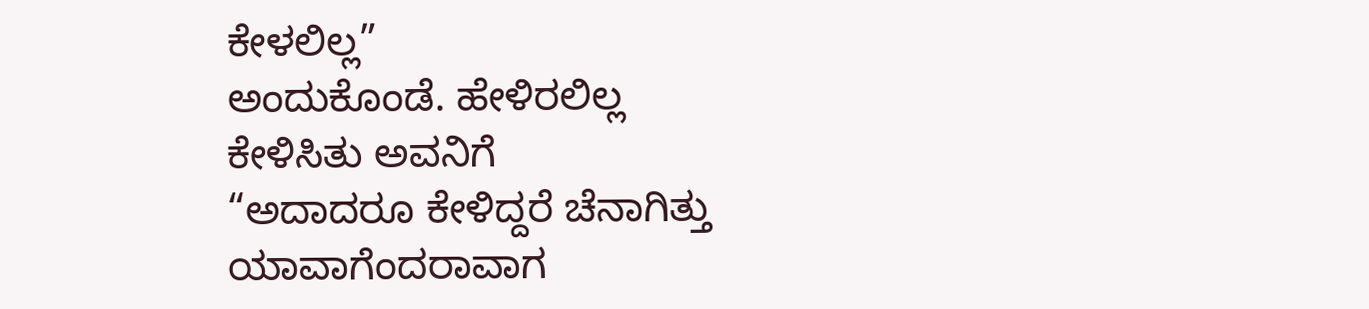ಕೇಳಲಿಲ್ಲ”
ಅಂದುಕೊಂಡೆ. ಹೇಳಿರಲಿಲ್ಲ
ಕೇಳಿಸಿತು ಅವನಿಗೆ
“ಅದಾದರೂ ಕೇಳಿದ್ದರೆ ಚೆನಾಗಿತ್ತು
ಯಾವಾಗೆಂದರಾವಾಗ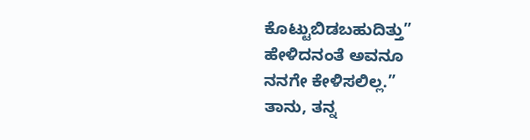ಕೊಟ್ಟುಬಿಡಬಹುದಿತ್ತು”
ಹೇಳಿದನಂತೆ ಅವನೂ
ನನಗೇ ಕೇಳಿಸಲಿಲ್ಲ.”
ತಾನು, ತನ್ನ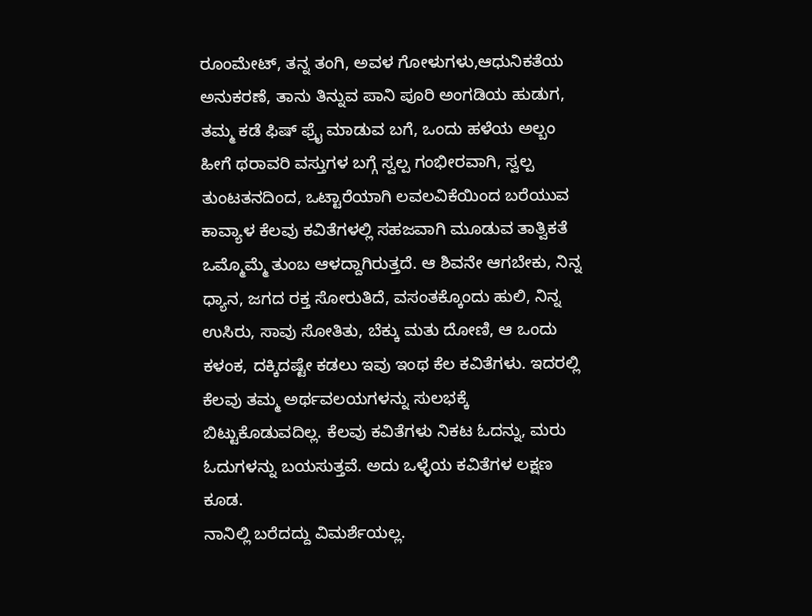ರೂಂಮೇಟ್, ತನ್ನ ತಂಗಿ, ಅವಳ ಗೋಳುಗಳು,ಆಧುನಿಕತೆಯ ಅನುಕರಣೆ, ತಾನು ತಿನ್ನುವ ಪಾನಿ ಪೂರಿ ಅಂಗಡಿಯ ಹುಡುಗ, ತಮ್ಮ ಕಡೆ ಫಿಷ್ ಫ್ರೈ ಮಾಡುವ ಬಗೆ, ಒಂದು ಹಳೆಯ ಅಲ್ಬಂ ಹೀಗೆ ಥರಾವರಿ ವಸ್ತುಗಳ ಬಗ್ಗೆ ಸ್ವಲ್ಪ ಗಂಭೀರವಾಗಿ, ಸ್ವಲ್ಪ ತುಂಟತನದಿಂದ, ಒಟ್ಟಾರೆಯಾಗಿ ಲವಲವಿಕೆಯಿಂದ ಬರೆಯುವ ಕಾವ್ಯಾಳ ಕೆಲವು ಕವಿತೆಗಳಲ್ಲಿ ಸಹಜವಾಗಿ ಮೂಡುವ ತಾತ್ವಿಕತೆ ಒಮ್ಮೊಮ್ಮೆ ತುಂಬ ಆಳದ್ದಾಗಿರುತ್ತದೆ. ಆ ಶಿವನೇ ಆಗಬೇಕು, ನಿನ್ನ ಧ್ಯಾನ, ಜಗದ ರಕ್ತ ಸೋರುತಿದೆ, ವಸಂತಕ್ಕೊಂದು ಹುಲಿ, ನಿನ್ನ ಉಸಿರು, ಸಾವು ಸೋತಿತು, ಬೆಕ್ಕು ಮತು ದೋಣಿ, ಆ ಒಂದು ಕಳಂಕ, ದಕ್ಕಿದಷ್ಟೇ ಕಡಲು ಇವು ಇಂಥ ಕೆಲ ಕವಿತೆಗಳು. ಇದರಲ್ಲಿ ಕೆಲವು ತಮ್ಮ ಅರ್ಥವಲಯಗಳನ್ನು ಸುಲಭಕ್ಕೆ ಬಿಟ್ಟುಕೊಡುವದಿಲ್ಲ. ಕೆಲವು ಕವಿತೆಗಳು ನಿಕಟ ಓದನ್ನು, ಮರು ಓದುಗಳನ್ನು ಬಯಸುತ್ತವೆ. ಅದು ಒಳ್ಳೆಯ ಕವಿತೆಗಳ ಲಕ್ಷಣ ಕೂಡ.
ನಾನಿಲ್ಲಿ ಬರೆದದ್ದು ವಿಮರ್ಶೆಯಲ್ಲ.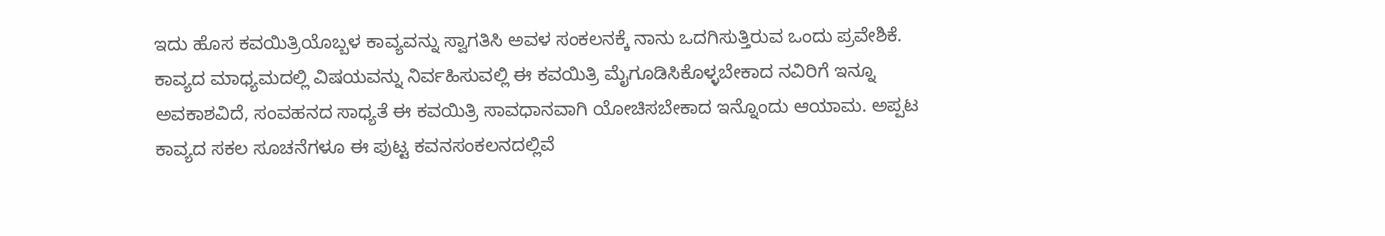ಇದು ಹೊಸ ಕವಯಿತ್ರಿಯೊಬ್ಬಳ ಕಾವ್ಯವನ್ನು ಸ್ವಾಗತಿಸಿ ಅವಳ ಸಂಕಲನಕ್ಕೆ ನಾನು ಒದಗಿಸುತ್ತಿರುವ ಒಂದು ಪ್ರವೇಶಿಕೆ. ಕಾವ್ಯದ ಮಾಧ್ಯಮದಲ್ಲಿ ವಿಷಯವನ್ನು ನಿರ್ವಹಿಸುವಲ್ಲಿ ಈ ಕವಯಿತ್ರಿ ಮೈಗೂಡಿಸಿಕೊಳ್ಳಬೇಕಾದ ನವಿರಿಗೆ ಇನ್ನೂ ಅವಕಾಶವಿದೆ, ಸಂವಹನದ ಸಾಧ್ಯತೆ ಈ ಕವಯಿತ್ರಿ ಸಾವಧಾನವಾಗಿ ಯೋಚಿಸಬೇಕಾದ ಇನ್ನೊಂದು ಆಯಾಮ. ಅಪ್ಪಟ ಕಾವ್ಯದ ಸಕಲ ಸೂಚನೆಗಳೂ ಈ ಪುಟ್ಟ ಕವನಸಂಕಲನದಲ್ಲಿವೆ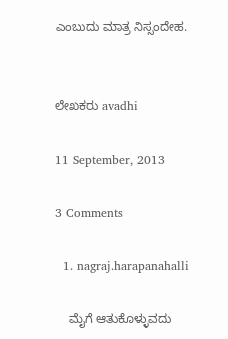ಎಂಬುದು ಮಾತ್ರ ನಿಸ್ಸಂದೇಹ.


ಲೇಖಕರು avadhi

11 September, 2013

3 Comments

  1. nagraj.harapanahalli

    ಮೈಗೆ ಆತುಕೊಳ್ಳುವದು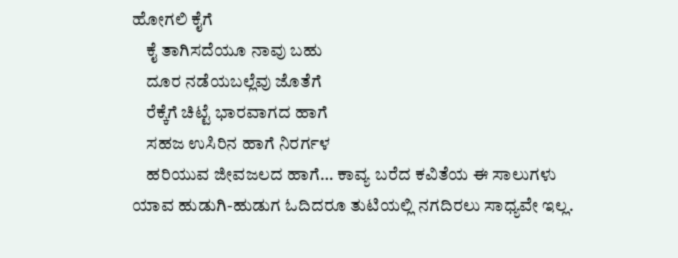ಹೋಗಲಿ ಕೈಗೆ
    ಕೈ ತಾಗಿಸದೆಯೂ ನಾವು ಬಹು
    ದೂರ ನಡೆಯಬಲ್ಲೆವು ಜೊತೆಗೆ
    ರೆಕ್ಕೆಗೆ ಚಿಟ್ಟೆ ಭಾರವಾಗದ ಹಾಗೆ
    ಸಹಜ ಉಸಿರಿನ ಹಾಗೆ ನಿರರ್ಗಳ
    ಹರಿಯುವ ಜೀವಜಲದ ಹಾಗೆ… ಕಾವ್ಯ ಬರೆದ ಕವಿತೆಯ ಈ ಸಾಲುಗಳು ಯಾವ ಹುಡುಗಿ-ಹುಡುಗ ಓದಿದರೂ ತುಟಿಯಲ್ಲಿ ನಗದಿರಲು ಸಾಧ್ಯವೇ ಇಲ್ಲ.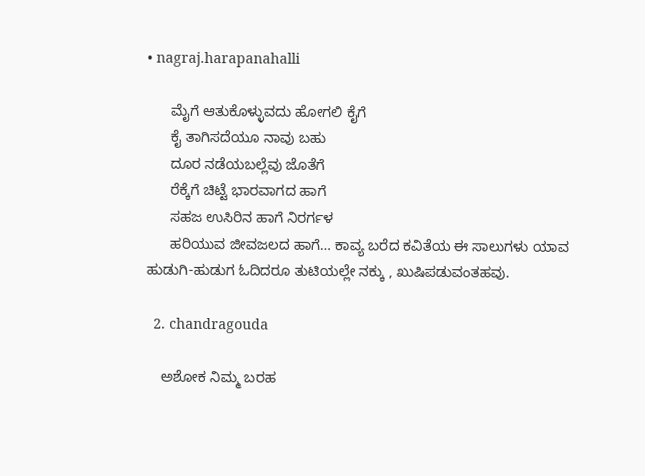• nagraj.harapanahalli

      ಮೈಗೆ ಆತುಕೊಳ್ಳುವದು ಹೋಗಲಿ ಕೈಗೆ
      ಕೈ ತಾಗಿಸದೆಯೂ ನಾವು ಬಹು
      ದೂರ ನಡೆಯಬಲ್ಲೆವು ಜೊತೆಗೆ
      ರೆಕ್ಕೆಗೆ ಚಿಟ್ಟೆ ಭಾರವಾಗದ ಹಾಗೆ
      ಸಹಜ ಉಸಿರಿನ ಹಾಗೆ ನಿರರ್ಗಳ
      ಹರಿಯುವ ಜೀವಜಲದ ಹಾಗೆ… ಕಾವ್ಯ ಬರೆದ ಕವಿತೆಯ ಈ ಸಾಲುಗಳು ಯಾವ ಹುಡುಗಿ-ಹುಡುಗ ಓದಿದರೂ ತುಟಿಯಲ್ಲೇ ನಕ್ಕು , ಖುಷಿಪಡುವಂತಹವು.

  2. chandragouda

    ಅಶೋಕ ನಿಮ್ಮ ಬರಹ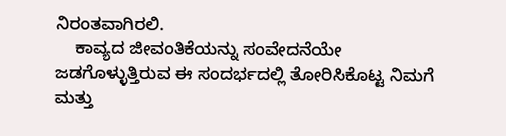ನಿರಂತವಾಗಿರಲಿ.
    ಕಾವ್ಯದ ಜೀವಂತಿಕೆಯನ್ನು ಸಂವೇದನೆಯೇ ಜಡಗೊಳ್ಳುತ್ತಿರುವ ಈ ಸಂದರ್ಭದಲ್ಲಿ ತೋರಿಸಿಕೊಟ್ಟ ನಿಮಗೆ ಮತ್ತು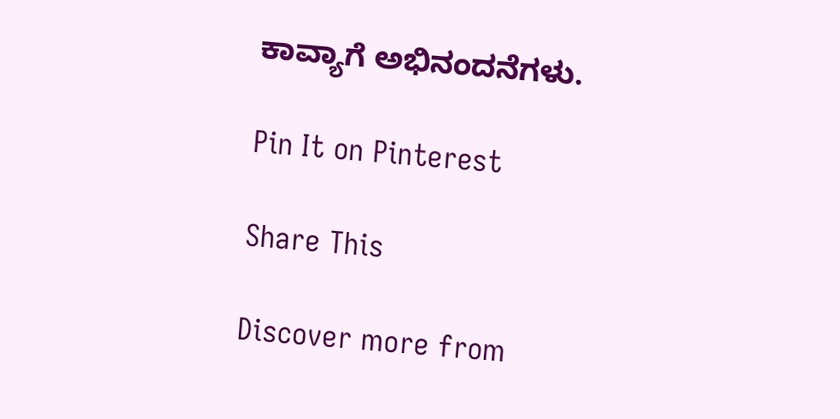ಕಾವ್ಯಾಗೆ ಅಭಿನಂದನೆಗಳು.

Pin It on Pinterest

Share This

Discover more from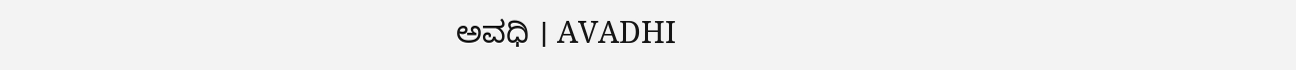ಅವಧಿ । AVADHI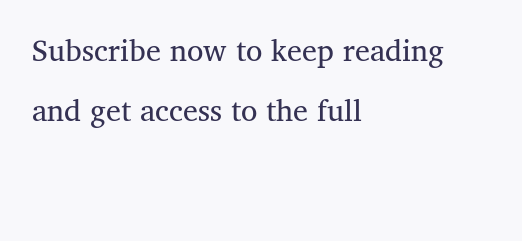Subscribe now to keep reading and get access to the full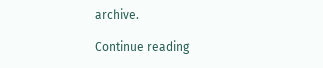archive.

Continue reading